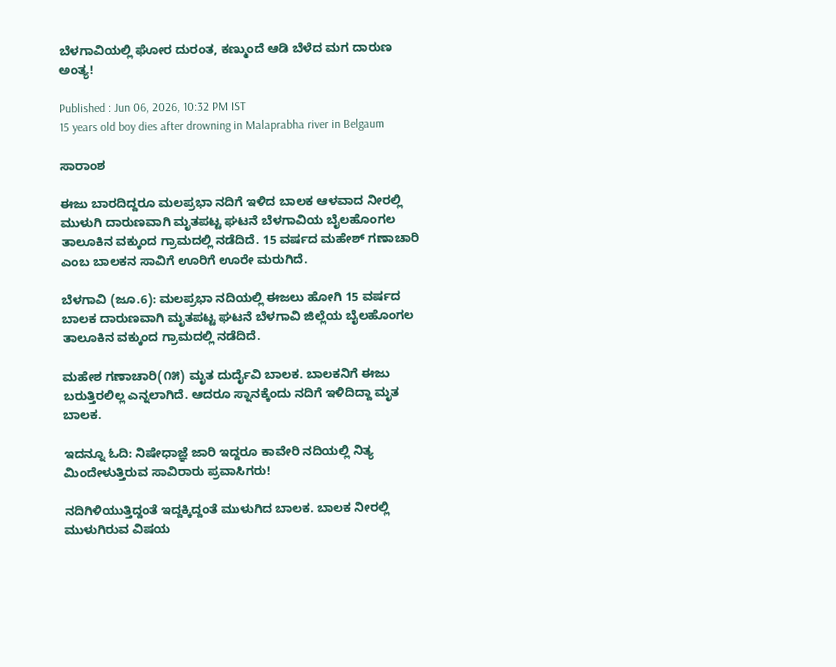ಬೆಳಗಾವಿಯಲ್ಲಿ ಘೋರ ದುರಂತ, ಕಣ್ಮುಂದೆ ಆಡಿ ಬೆಳೆದ ಮಗ ದಾರುಣ ಅಂತ್ಯ!

Published : Jun 06, 2026, 10:32 PM IST
15 years old boy dies after drowning in Malaprabha river in Belgaum

ಸಾರಾಂಶ

ಈಜು ಬಾರದಿದ್ದರೂ ಮಲಪ್ರಭಾ ನದಿಗೆ ಇಳಿದ ಬಾಲಕ ಆಳವಾದ ನೀರಲ್ಲಿ ಮುಳುಗಿ ದಾರುಣವಾಗಿ ಮೃತಪಟ್ಟ ಘಟನೆ ಬೆಳಗಾವಿಯ ಬೈಲಹೊಂಗಲ ತಾಲೂಕಿನ ವಕ್ಕುಂದ ಗ್ರಾಮದಲ್ಲಿ ನಡೆದಿದೆ. 15 ವರ್ಷದ ಮಹೇಶ್ ಗಣಾಚಾರಿ ಎಂಬ ಬಾಲಕನ ಸಾವಿಗೆ ಊರಿಗೆ ಊರೇ ಮರುಗಿದೆ.

ಬೆಳಗಾವಿ (ಜೂ.6): ಮಲಪ್ರಭಾ ನದಿಯಲ್ಲಿ ಈಜಲು ಹೋಗಿ 15 ವರ್ಷದ ಬಾಲಕ ದಾರುಣವಾಗಿ ಮೃತಪಟ್ಟ ಘಟನೆ ಬೆಳಗಾವಿ ಜಿಲ್ಲೆಯ ಬೈಲಹೊಂಗಲ ತಾಲೂಕಿನ ವಕ್ಕುಂದ ಗ್ರಾಮದಲ್ಲಿ ನಡೆದಿದೆ.

ಮಹೇಶ ಗಣಾಚಾರಿ(೧೫) ಮೃತ ದುರ್ದೈವಿ ಬಾಲಕ. ಬಾಲಕನಿಗೆ ಈಜು ಬರುತ್ತಿರಲಿಲ್ಲ ಎನ್ನಲಾಗಿದೆ. ಆದರೂ ಸ್ನಾನಕ್ಕೆಂದು ನದಿಗೆ ಇಳಿದಿದ್ದಾ ಮೃತ ಬಾಲಕ.

ಇದನ್ನೂ ಓದಿ: ನಿಷೇಧಾಜ್ಞೆ ಜಾರಿ ಇದ್ದರೂ ಕಾವೇರಿ ನದಿಯಲ್ಲಿ ನಿತ್ಯ ಮಿಂದೇಳುತ್ತಿರುವ ಸಾವಿರಾರು ಪ್ರವಾಸಿಗರು!

ನದಿಗಿಳಿಯುತ್ತಿದ್ದಂತೆ ಇದ್ದಕ್ಕಿದ್ದಂತೆ ಮುಳುಗಿದ ಬಾಲಕ. ಬಾಲಕ ನೀರಲ್ಲಿ ಮುಳುಗಿರುವ ವಿಷಯ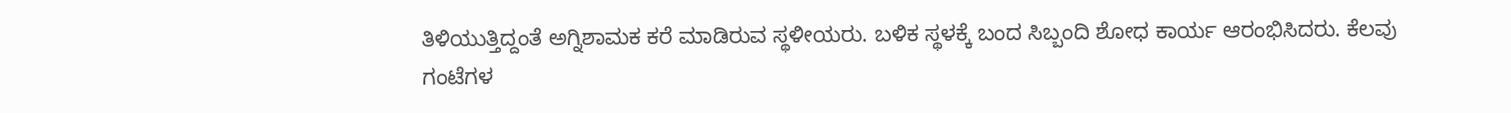ತಿಳಿಯುತ್ತಿದ್ದಂತೆ ಅಗ್ನಿಶಾಮಕ ಕರೆ ಮಾಡಿರುವ ಸ್ಥಳೀಯರು. ಬಳಿಕ ಸ್ಥಳಕ್ಕೆ ಬಂದ ಸಿಬ್ಬಂದಿ ಶೋಧ ಕಾರ್ಯ ಆರಂಭಿಸಿದರು. ಕೆಲವು ಗಂಟೆಗಳ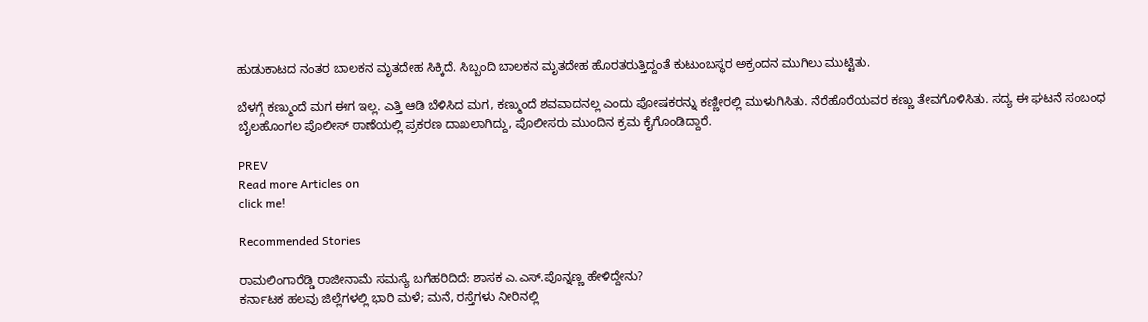ಹುಡುಕಾಟದ ನಂತರ ಬಾಲಕನ ಮೃತದೇಹ ಸಿಕ್ಕಿದೆ. ಸಿಬ್ಬಂದಿ ಬಾಲಕನ ಮೃತದೇಹ ಹೊರತರುತ್ತಿದ್ದಂತೆ ಕುಟುಂಬಸ್ಥರ ಅಕ್ರಂದನ ಮುಗಿಲು ಮುಟ್ಟಿತು.

ಬೆಳಗ್ಗೆ ಕಣ್ಮುಂದೆ ಮಗ ಈಗ ಇಲ್ಲ. ಎತ್ತಿ ಆಡಿ ಬೆಳಿಸಿದ ಮಗ, ಕಣ್ಮುಂದೆ ಶವವಾದನಲ್ಲ ಎಂದು ಪೋಷಕರನ್ನು ಕಣ್ಣೀರಲ್ಲಿ ಮುಳುಗಿಸಿತು. ನೆರೆಹೊರೆಯವರ ಕಣ್ಣು ತೇವಗೊಳಿಸಿತು. ಸದ್ಯ ಈ ಘಟನೆ ಸಂಬಂಧ ಬೈಲಹೊಂಗಲ ಪೊಲೀಸ್ ಠಾಣೆಯಲ್ಲಿ ಪ್ರಕರಣ ದಾಖಲಾಗಿದ್ದು, ಪೊಲೀಸರು ಮುಂದಿನ ಕ್ರಮ ಕೈಗೊಂಡಿದ್ದಾರೆ.

PREV
Read more Articles on
click me!

Recommended Stories

ರಾಮಲಿಂಗಾರೆಡ್ಡಿ ರಾಜೀನಾಮೆ ಸಮಸ್ಯೆ ಬಗೆಹರಿದಿದೆ: ಶಾಸಕ ಎ.ಎಸ್.ಪೊನ್ನಣ್ಣ ಹೇಳಿದ್ದೇನು?
ಕರ್ನಾಟಕ ಹಲವು ಜಿಲ್ಲೆಗಳಲ್ಲಿ ಭಾರಿ ಮಳೆ; ಮನೆ, ರಸ್ತೆಗಳು ನೀರಿನಲ್ಲಿ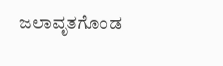ಜಲಾವೃತಗೊಂಡ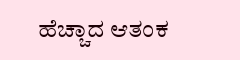ಹೆಚ್ಚಾದ ಆತಂಕ